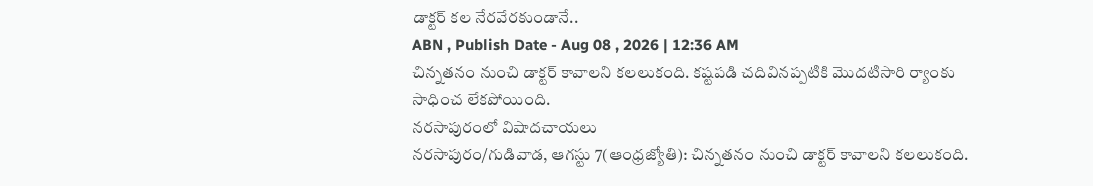డాక్టర్ కల నేరవేరకుండానే..
ABN , Publish Date - Aug 08 , 2026 | 12:36 AM
చిన్నతనం నుంచి డాక్టర్ కావాలని కలలుకంది. కష్టపడి చదివినప్పటికి మొదటిసారి ర్యాంకు సాధించ లేకపోయింది.
నరసాపురంలో విషాదచాయలు
నరసాపురం/గుడివాడ, ఆగస్టు 7(ఆంధ్రజ్యోతి): చిన్నతనం నుంచి డాక్టర్ కావాలని కలలుకంది.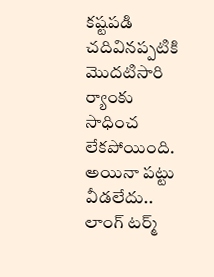కష్టపడి చదివినప్పటికి మొదటిసారి ర్యాంకు సాధించ లేకపోయింది. అయినా పట్టు వీడలేదు.. లాంగ్ టర్మ్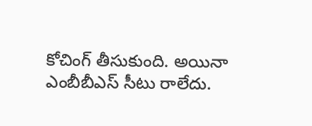కోచింగ్ తీసుకుంది. అయినా ఎంబీబీఎస్ సీటు రాలేదు.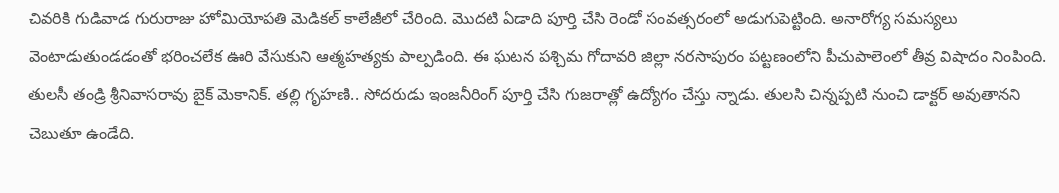చివరికి గుడివాడ గురురాజు హోమియోపతి మెడికల్ కాలేజీలో చేరింది. మొదటి ఏడాది పూర్తి చేసి రెండో సంవత్సరంలో అడుగుపెట్టింది. అనారోగ్య సమస్యలు వెంటాడుతుండడంతో భరించలేక ఊరి వేసుకుని ఆత్మహత్యకు పాల్పడింది. ఈ ఘటన పశ్చిమ గోదావరి జిల్లా నరసాపురం పట్టణంలోని పీచుపాలెంలో తీవ్ర విషాదం నింపింది. తులసీ తండ్రి శ్రీనివాసరావు బైక్ మెకానిక్. తల్లి గృహణి.. సోదరుడు ఇంజనీరింగ్ పూర్తి చేసి గుజరాత్లో ఉద్యోగం చేస్తు న్నాడు. తులసి చిన్నప్పటి నుంచి డాక్టర్ అవుతానని చెబుతూ ఉండేది.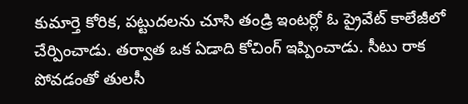కుమార్తె కోరిక, పట్టుదలను చూసి తండ్రి ఇంటర్లో ఓ ప్రైవేట్ కాలేజీలో చేర్పించాడు. తర్వాత ఒక ఏడాది కోచింగ్ ఇప్పించాడు. సీటు రాక పోవడంతో తులసీ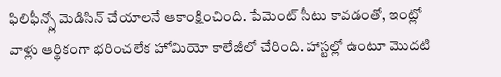ఫిలిఫీన్స్లో మెడిసిన్ చేయాలనే ఆకాంక్షించింది. పేమెంట్ సీటు కావడంతో, ఇంట్లో వాళ్లు ఆర్థికంగా భరించలేక హోమియో కాలేజీలో చేరింది. హాస్టల్లో ఉంటూ మొదటి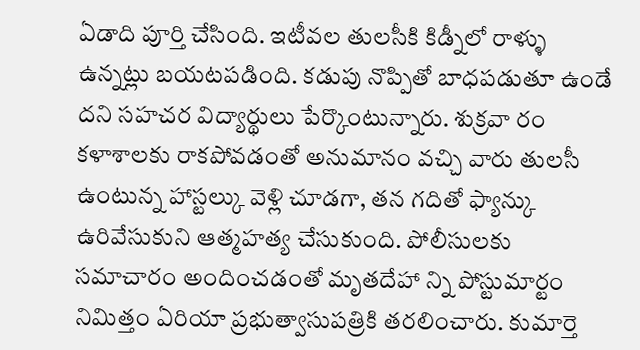ఏడాది పూర్తి చేసింది. ఇటీవల తులసీకి కిడ్నీలో రాళ్ళు ఉన్నట్లు బయటపడింది. కడుపు నొప్పితో బాధపడుతూ ఉండే దని సహచర విద్యార్థులు పేర్కొంటున్నారు. శుక్రవా రం కళాశాలకు రాకపోవడంతో అనుమానం వచ్చి వారు తులసీ ఉంటున్న హాస్టల్కు వెళ్లి చూడగా, తన గదితో ఫ్యాన్కు ఉరివేసుకుని ఆత్మహత్య చేసుకుంది. పోలీసులకు సమాచారం అందించడంతో మృతదేహా న్ని పోస్టుమార్టం నిమిత్తం ఏరియా ప్రభుత్వాసుపత్రికి తరలించారు. కుమార్తె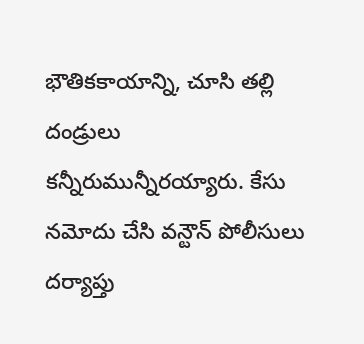భౌతికకాయాన్ని, చూసి తల్లి దండ్రులు కన్నీరుమున్నీరయ్యారు. కేసు నమోదు చేసి వన్టౌన్ పోలీసులు దర్యాప్తు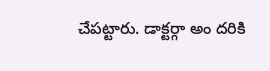చేపట్టారు. డాక్టర్గా అం దరికి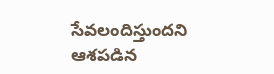సేవలందిస్తుందని ఆశపడిన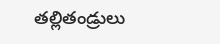తల్లితండ్రులు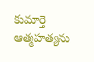కుమార్తె ఆత్మహత్యను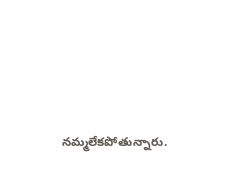నమ్మలేకపోతున్నారు.